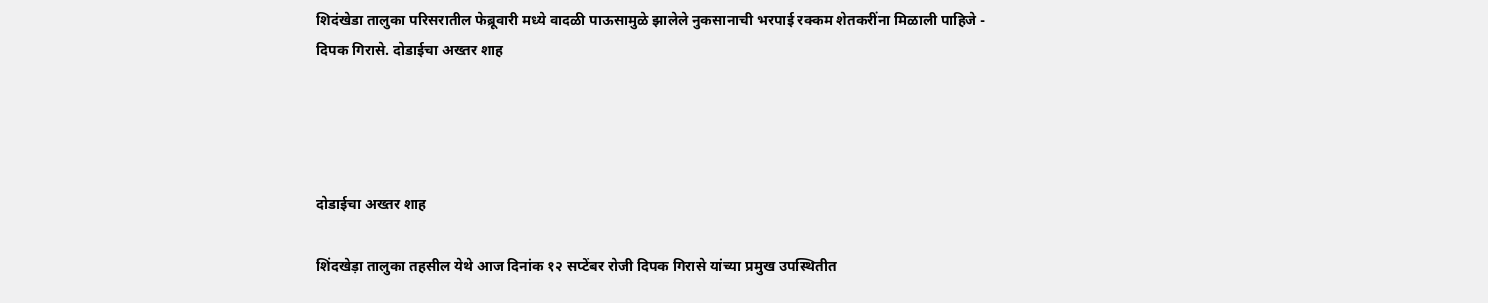शिदंखेडा तालुका परिसरातील फेब्रूवारी मध्ये वादळी पाऊसामुळे झालेले नुकसानाची भरपाई रक्कम शेतकरींना मिळाली पाहिजे - दिपक गिरासे. दोडाईचा अख्तर शाह




दोडाईचा अख्तर शाह

शिंदखेड़ा तालुका तहसील येथे आज दिनांक १२ सप्टेंबर रोजी दिपक गिरासे यांच्या प्रमुख उपस्थितीत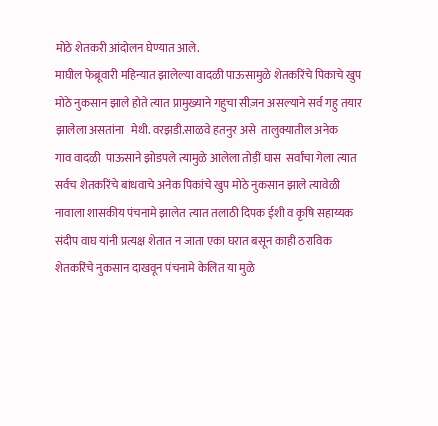मोठे शेतकरी आंदोलन घेण्यात आले.
माघील फेब्रूवारी महिन्यात झालेल्या वादळी पाऊसामुळे शेतकरिंचे पिकाचे खुप मोठे नुकसान झाले होते त्यात प्रामुख्याने गहुचा सीज़न असल्याने सर्व गहु तयार झालेला असतांना   मेथी. वरझडी.साळवे हतनुर असे  तालुक्यातील अनेक
गाव वादळी  पाऊसाने झोडपले त्यामुळे आलेला तोड़ीं घास  सर्वांचा गेला त्यात सर्वच शेतकरिंचे बांधवाचे अनेक पिकांचे खुप मोठे नुकसान झाले त्यावेळी नावाला शासकीय पंचनामे झालेत त्यात तलाठी दिपक ईशी व कृषि सहाय्यक संदीप वाघ यांनी प्रत्यक्ष शेतात न जाता एका घरात बसून काही ठराविक शेतकरिंचे नुकसान दाखवून पंचनामे केलित या मुळे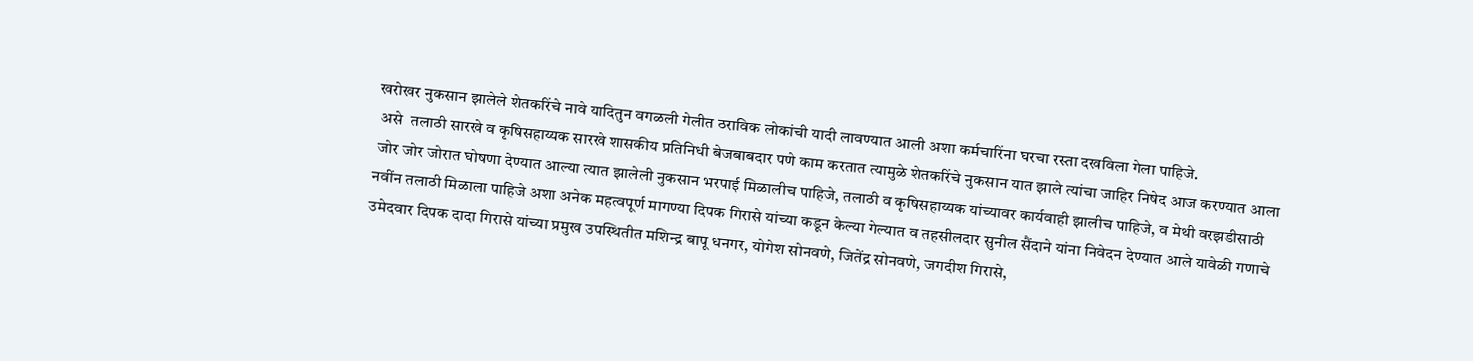खरोखर नुकसान झालेले शेतकरिंचे नावे यादितुन वगळली गेलीत ठराविक लोकांची यादी लावण्यात आली अशा कर्मचारिंना घरचा रस्ता दखविला गेला पाहिजे.
 असे  तलाठी सारखे व कृषिसहाय्यक सारखे शासकीय प्रतिनिधी बेजबाबदार पणे काम करतात त्यामुळे शेतकरिंचे नुकसान यात झाले त्यांचा जाहिर निषेद आज करण्यात आला
 जोर जोर जोरात घोषणा देण्यात आल्या त्यात झालेली नुकसान भरपाई मिळालीच पाहिजे, तलाठी व कृषिसहाय्यक यांच्यावर कार्यवाही झालीच पाहिजे, व मेथी वरझडीसाठी नवींन तलाठी मिळाला पाहिजे अशा अनेक महत्वपूर्ण मागण्या दिपक गिरासे यांच्या कडून केल्या गेल्यात व तहसीलदार सुनील सैंदाने यांना निवेदन देण्यात आले यावेळी गणाचे उमेदवार दिपक दादा गिरासे यांच्या प्रमुख उपस्थितीत मशिन्द्र बापू धनगर, योगेश सोनवणे, जितेंद्र सोनवणे, जगदीश गिरासे,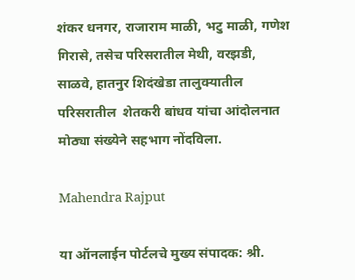शंकर धनगर, राजाराम माळी, भटु माळी, गणेश गिरासे, तसेच परिसरातील मेथी, वरझडी, साळवे, हातनुर शिदंखेडा तालुक्यातील परिसरातील  शेतकरी बांधव यांचा आंदोलनात मोठ्या संख्येने सहभाग नोंदविला.

Mahendra Rajput

या ऑनलाईन पोर्टलचे मुख्य संपादक: श्री.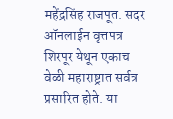महेंद्रसिंह राजपूत. सदर ऑनलाईन वृत्तपत्र शिरपूर येथून एकाच वेळी महाराष्ट्रात सर्वत्र प्रसारित होते. या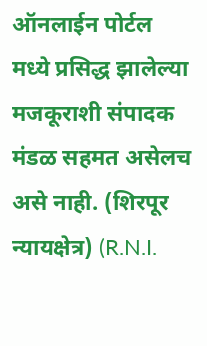ऑनलाईन पोर्टल मध्ये प्रसिद्ध झालेल्या मजकूराशी संपादक मंडळ सहमत असेलच असे नाही. (शिरपूर न्यायक्षेत्र) (R.N.I.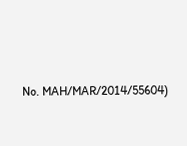No. MAH/MAR/2014/55604)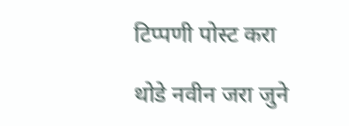टिप्पणी पोस्ट करा

थोडे नवीन जरा जुने